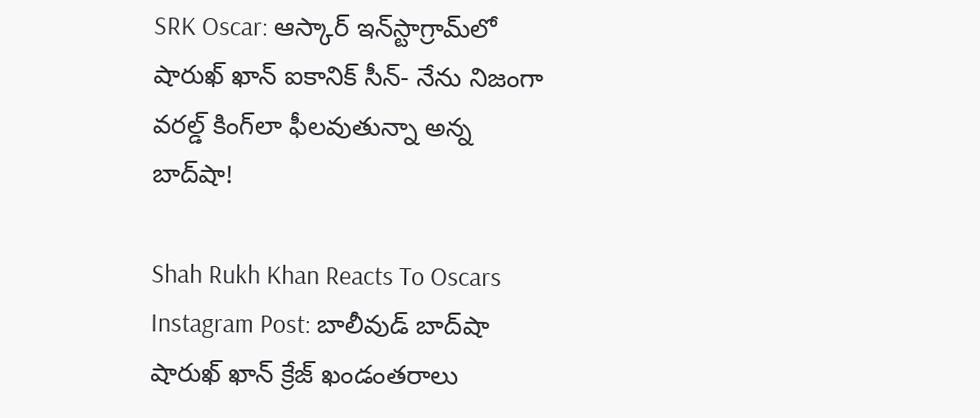SRK Oscar: ఆస్కార్ ఇన్‌స్టాగ్రామ్‌లో షారుఖ్ ఖాన్ ఐకానిక్ సీన్- నేను నిజంగా వరల్డ్ కింగ్‌లా ఫీలవుతున్నా అన్న బాద్‌షా!

Shah Rukh Khan Reacts To Oscars Instagram Post: బాలీవుడ్ బాద్‌షా షారుఖ్ ఖాన్ క్రేజ్ ఖండంతరాలు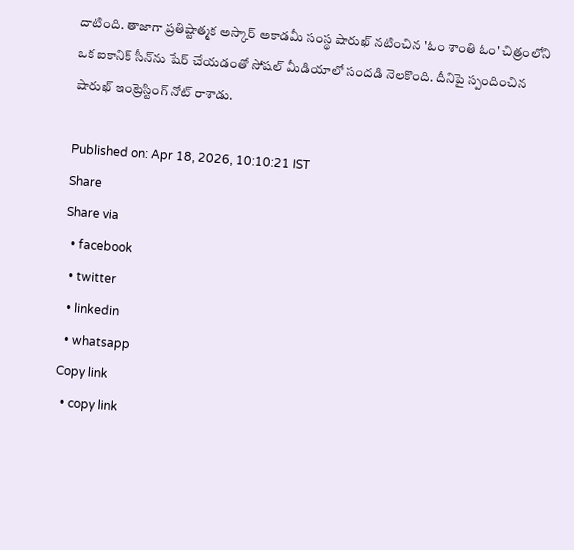దాటింది. తాజాగా ప్రతిష్టాత్మక అస్కార్ అకాడమీ సంస్థ షారుఖ్ నటించిన 'ఓం శాంతి ఓం' చిత్రంలోని ఒక ఐకానిక్ సీన్‌ను షేర్ చేయడంతో సోషల్ మీడియాలో సందడి నెలకొంది. దీనిపై స్పందించిన షారుఖ్ ఇంట్రెస్టింగ్ నోట్ రాశాడు.

Published on: Apr 18, 2026, 10:10:21 IST
Share
Share via
  • facebook
  • twitter
  • linkedin
  • whatsapp
Copy link
  • copy link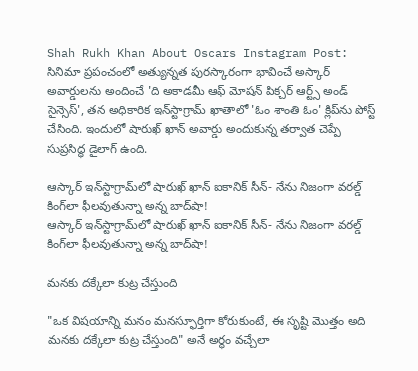Shah Rukh Khan About Oscars Instagram Post: సినిమా ప్రపంచంలో అత్యున్నత పురస్కారంగా భావించే అస్కార్ అవార్డులను అందించే 'ది అకాడమీ ఆఫ్ మోషన్ పిక్చర్ ఆర్ట్స్ అండ్ సైన్సెస్', తన అధికారిక ఇన్‌స్టాగ్రామ్ ఖాతాలో 'ఓం శాంతి ఓం' క్లిప్‌ను పోస్ట్ చేసింది. ఇందులో షారుఖ్ ఖాన్ అవార్డు అందుకున్న తర్వాత చెప్పే సుప్రసిద్ధ డైలాగ్ ఉంది.

ఆస్కార్ ఇన్‌స్టాగ్రామ్‌లో షారుఖ్ ఖాన్ ఐకానిక్ సీన్- నేను నిజంగా వరల్డ్ కింగ్‌లా ఫీలవుతున్నా అన్న బాద్‌షా!
ఆస్కార్ ఇన్‌స్టాగ్రామ్‌లో షారుఖ్ ఖాన్ ఐకానిక్ సీన్- నేను నిజంగా వరల్డ్ కింగ్‌లా ఫీలవుతున్నా అన్న బాద్‌షా!

మనకు దక్కేలా కుట్ర చేస్తుంది

"ఒక విషయాన్ని మనం మనస్ఫూర్తిగా కోరుకుంటే, ఈ సృష్టి మొత్తం అది మనకు దక్కేలా కుట్ర చేస్తుంది" అనే అర్థం వచ్చేలా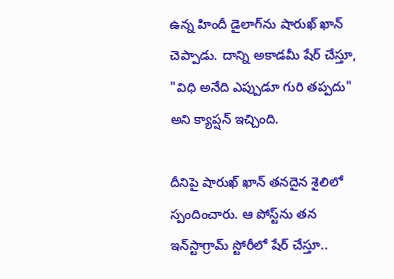ఉన్న హిందీ డైలాగ్‌ను షారుఖ్ ఖాన్ చెప్పాడు. దాన్ని అకాడమీ షేర్ చేస్తూ, "విధి అనేది ఎప్పుడూ గురి తప్పదు" అని క్యాప్షన్ ఇచ్చింది.

దీనిపై షారుఖ్ ఖాన్ తనదైన శైలిలో స్పందించారు. ఆ పోస్ట్‌ను తన ఇన్‌స్టాగ్రామ్ స్టోరీలో షేర్ చేస్తూ..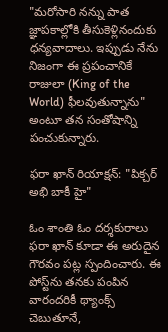"మరోసారి నన్ను పాత జ్ఞాపకాల్లోకి తీసుకెళ్లినందుకు ధన్యవాదాలు. ఇప్పుడు నేను నిజంగా ఈ ప్రపంచానికే రాజులా (King of the World) ఫీలవుతున్నాను" అంటూ తన సంతోషాన్ని పంచుకున్నారు.

ఫరా ఖాన్ రియాక్షన్: "పిక్చర్ అభి బాకీ హై"

ఓం శాంతి ఓం దర్శకురాలు ఫరా ఖాన్ కూడా ఈ అరుదైన గౌరవం పట్ల స్పందించారు. ఈ పోస్ట్‌ను తనకు పంపిన వారందరికీ థ్యాంక్స్ చెబుతూనే,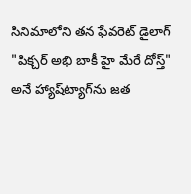సినిమాలోని తన ఫేవరెట్ డైలాగ్ "పిక్చర్ అభి బాకీ హై మేరే దోస్త్" అనే హ్యాష్‌ట్యాగ్‌ను జత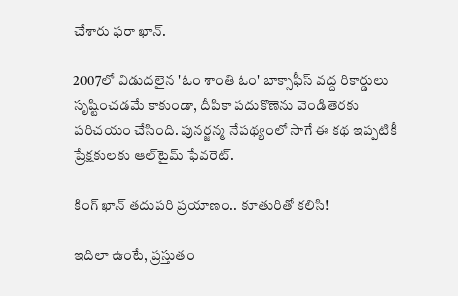చేశారు ఫరా ఖాన్.

2007లో విడుదలైన 'ఓం శాంతి ఓం' బాక్సాఫీస్ వద్ద రికార్డులు సృష్టించడమే కాకుండా, దీపికా పదుకొణెను వెండితెరకు పరిచయం చేసింది. పునర్జన్మ నేపథ్యంలో సాగే ఈ కథ ఇప్పటికీ ప్రేక్షకులకు ఆల్‌టైమ్ ఫేవరెట్.

కింగ్ ఖాన్ తదుపరి ప్రయాణం.. కూతురితో కలిసి!

ఇదిలా ఉంటే, ప్రస్తుతం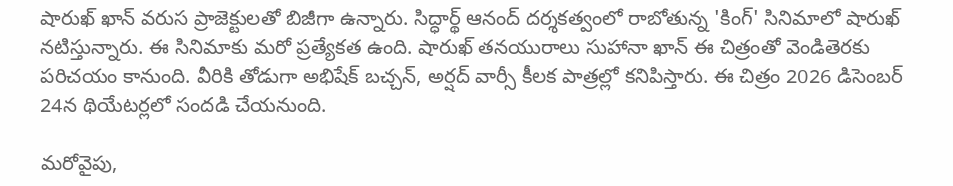షారుఖ్ ఖాన్ వరుస ప్రాజెక్టులతో బిజీగా ఉన్నారు. సిద్ధార్థ్ ఆనంద్ దర్శకత్వంలో రాబోతున్న 'కింగ్' సినిమాలో షారుఖ్ నటిస్తున్నారు. ఈ సినిమాకు మరో ప్రత్యేకత ఉంది. షారుఖ్ తనయురాలు సుహానా ఖాన్ ఈ చిత్రంతో వెండితెరకు పరిచయం కానుంది. వీరికి తోడుగా అభిషేక్ బచ్చన్, అర్షద్ వార్సీ కీలక పాత్రల్లో కనిపిస్తారు. ఈ చిత్రం 2026 డిసెంబర్ 24న థియేటర్లలో సందడి చేయనుంది.

మరోవైపు,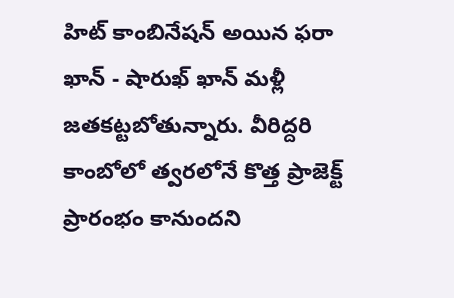హిట్ కాంబినేషన్ అయిన ఫరా ఖాన్ - షారుఖ్ ఖాన్ మళ్లీ జతకట్టబోతున్నారు. వీరిద్దరి కాంబోలో త్వరలోనే కొత్త ప్రాజెక్ట్ ప్రారంభం కానుందని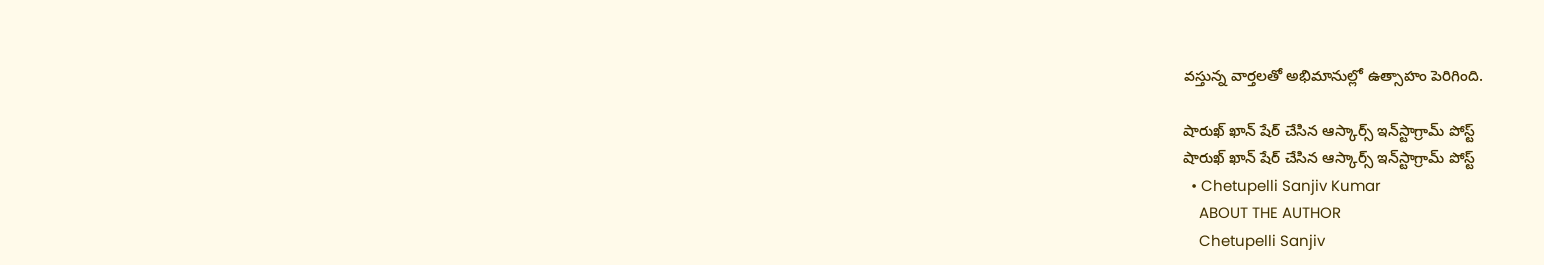వస్తున్న వార్తలతో అభిమానుల్లో ఉత్సాహం పెరిగింది.

షారుఖ్ ఖాన్ షేర్ చేసిన ఆస్కార్స్ ఇన్‌స్టాగ్రామ్ పోస్ట్
షారుఖ్ ఖాన్ షేర్ చేసిన ఆస్కార్స్ ఇన్‌స్టాగ్రామ్ పోస్ట్
  • Chetupelli Sanjiv Kumar
    ABOUT THE AUTHOR
    Chetupelli Sanjiv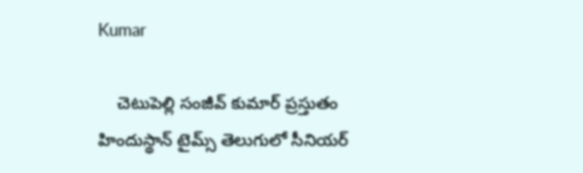Kumar

    చెటుపెల్లి సంజీవ్ కుమార్ ప్రస్తుతం హిందుస్థాన్ టైమ్స్ తెలుగులో సీనియర్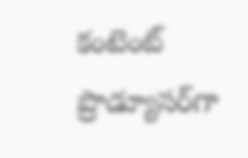కంటెంట్ ప్రొడ్యూసర్‌గా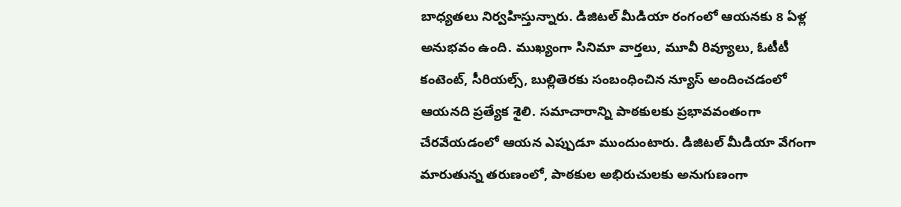బాధ్యతలు నిర్వహిస్తున్నారు. డిజిటల్ మీడియా రంగంలో ఆయనకు 8 ఏళ్ల అనుభవం ఉంది. ముఖ్యంగా సినిమా వార్తలు, మూవీ రివ్యూలు, ఓటీటీ కంటెంట్, సీరియల్స్, బుల్లితెరకు సంబంధించిన న్యూస్ అందించడంలో ఆయనది ప్రత్యేక శైలి. సమాచారాన్ని పాఠకులకు ప్రభావవంతంగా చేరవేయడంలో ఆయన ఎప్పుడూ ముందుంటారు. డిజిటల్ మీడియా వేగంగా మారుతున్న తరుణంలో, పాఠకుల అభిరుచులకు అనుగుణంగా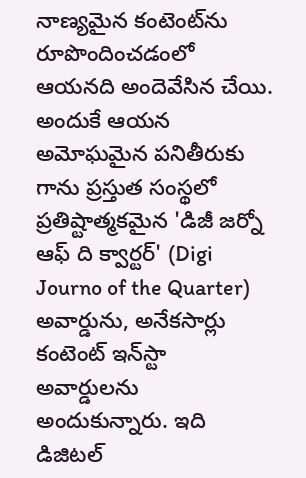నాణ్యమైన కంటెంట్‌ను రూపొందించడంలో ఆయనది అందెవేసిన చేయి. అందుకే ఆయన అమోఘమైన పనితీరుకు గాను ప్రస్తుత సంస్థలో ప్రతిష్టాత్మకమైన 'డిజీ జర్నో ఆఫ్ ది క్వార్టర్' (Digi Journo of the Quarter) అవార్డును, అనేకసార్లు కంటెంట్ ఇన్‌స్టా అవార్డులను అందుకున్నారు. ఇది డిజిటల్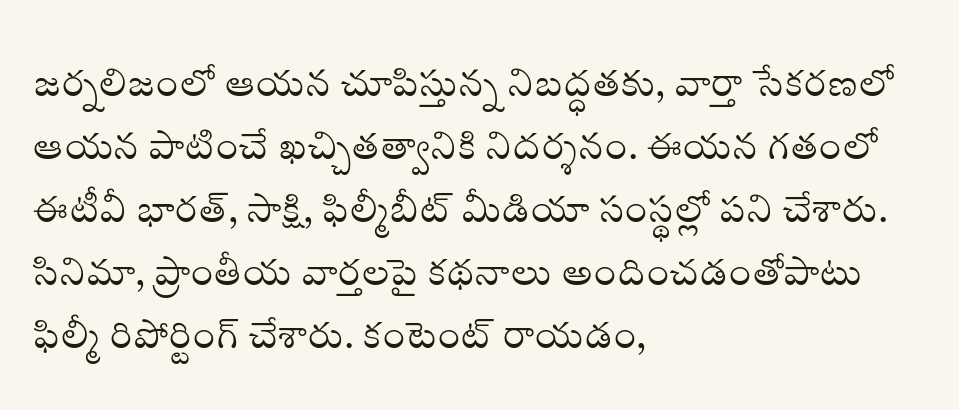జర్నలిజంలో ఆయన చూపిస్తున్న నిబద్ధతకు, వార్తా సేకరణలో ఆయన పాటించే ఖచ్చితత్వానికి నిదర్శనం. ఈయన గతంలో ఈటీవీ భారత్, సాక్షి, ఫిల్మీబీట్ మీడియా సంస్థల్లో పని చేశారు. సినిమా, ప్రాంతీయ వార్తలపై కథనాలు అందించడంతోపాటు ఫిల్మీ రిపోర్టింగ్ చేశారు. కంటెంట్ రాయడం,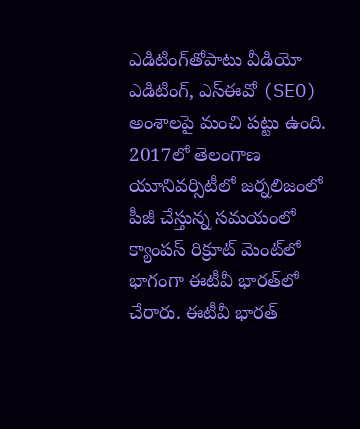ఎడిటింగ్‌తోపాటు వీడియో ఎడిటింగ్, ఎస్‌ఈవో (SEO) అంశాలపై మంచి పట్టు ఉంది. 2017లో తెలంగాణ యూనివర్సిటీలో జర్నలిజంలో పీజీ చేస్తున్న సమయంలో క్యాంపస్ రిక్రూట్ మెంట్‌లో భాగంగా ఈటీవీ భారత్‌లో చేరారు. ఈటీవీ భారత్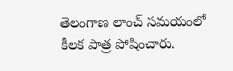తెలంగాణ లాంచ్ సమయంలో కీలక పాత్ర పోషించారు.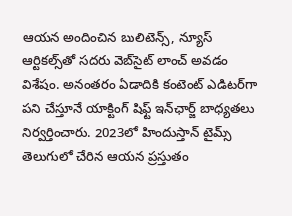ఆయన అందించిన బులిటెన్స్, న్యూస్ ఆర్టికల్స్‌తో సదరు వెబ్‌సైట్ లాంచ్ అవడం విశేషం. అనంతరం ఏడాదికి కంటెంట్ ఎడిటర్‌గా పని చేస్తూనే యాక్టింగ్ షిఫ్ట్ ఇన్‌ఛార్జ్ బాధ్యతలు నిర్వర్తించారు. 2023లో హిందుస్తాన్ టైమ్స్ తెలుగులో చేరిన ఆయన ప్రస్తుతం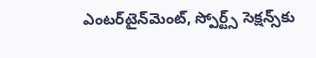ఎంటర్‌టైన్‌మెంట్, స్పోర్ట్స్ సెక్షన్స్‌కు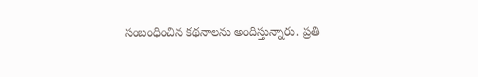సంబంధించిన కథనాలను అందిస్తున్నారు. ప్రతి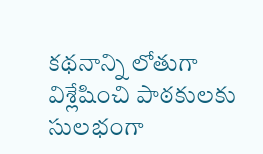కథనాన్ని లోతుగా విశ్లేషించి పాఠకులకు సులభంగా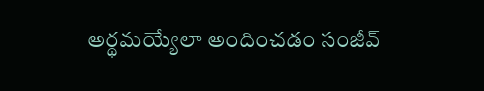అర్థమయ్యేలా అందించడం సంజీవ్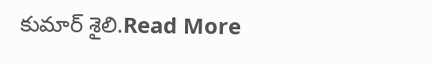కుమార్ శైలి.Read More